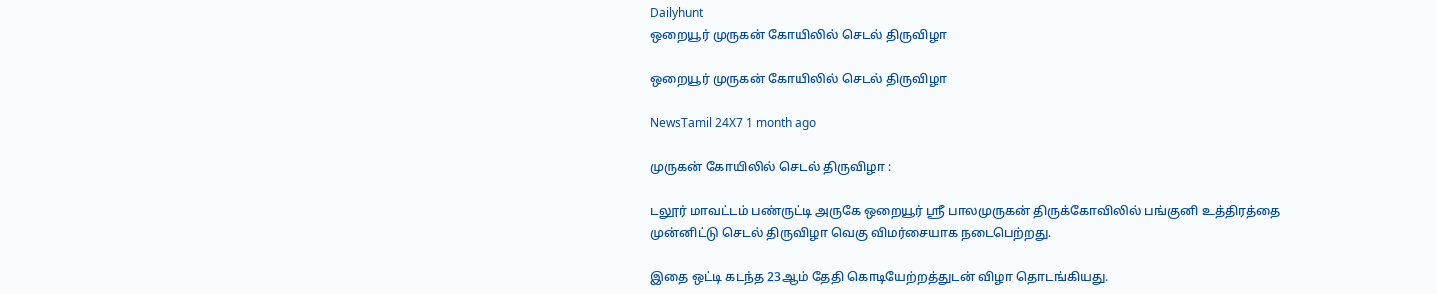Dailyhunt
ஒறையூர் முருகன் கோயிலில் செடல் திருவிழா

ஒறையூர் முருகன் கோயிலில் செடல் திருவிழா

NewsTamil 24X7 1 month ago

முருகன் கோயிலில் செடல் திருவிழா :

டலூர் மாவட்டம் பண்ருட்டி அருகே ஒறையூர் ஸ்ரீ பாலமுருகன் திருக்கோவிலில் பங்குனி உத்திரத்தை முன்னிட்டு செடல் திருவிழா வெகு விமர்சையாக நடைபெற்றது.

இதை ஒட்டி கடந்த 23ஆம் தேதி கொடியேற்றத்துடன் விழா தொடங்கியது.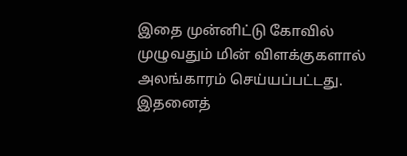இதை முன்னிட்டு கோவில் முழுவதும் மின் விளக்குகளால் அலங்காரம் செய்யப்பட்டது. இதனைத்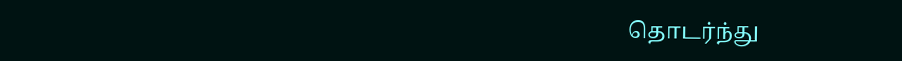தொடர்ந்து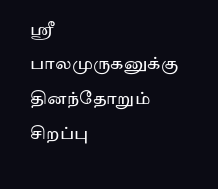ஸ்ரீ பாலமுருகனுக்கு தினந்தோறும் சிறப்பு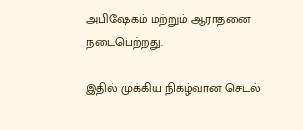அபிஷேகம் மற்றும் ஆராதனை நடைபெற்றது.

இதில் முக்கிய நிகழ்வான செடல்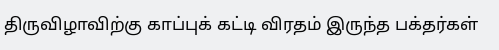திருவிழாவிற்கு காப்புக் கட்டி விரதம் இருந்த பக்தர்கள்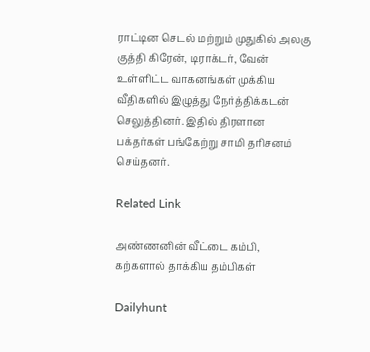ராட்டின செடல் மற்றும் முதுகில் அலகு குத்தி கிரேன், டிராக்டர், வேன் உள்ளிட்ட வாகனங்கள் முக்கிய வீதிகளில் இழுத்து நேர்த்திக்கடன் செலுத்தினர். இதில் திரளான பக்தர்கள் பங்கேற்று சாமி தரிசனம் செய்தனர்.

Related Link

அண்ணனின் வீட்டை கம்பி, கற்களால் தாக்கிய தம்பிகள்

Dailyhunt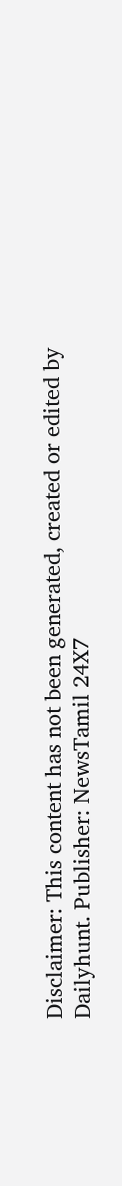Disclaimer: This content has not been generated, created or edited by Dailyhunt. Publisher: NewsTamil 24X7